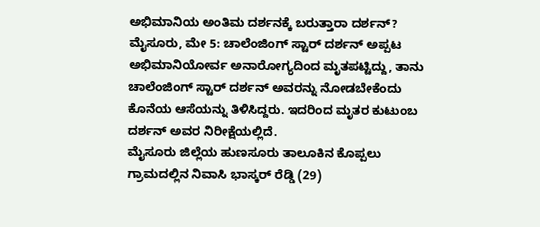ಅಭಿಮಾನಿಯ ಅಂತಿಮ ದರ್ಶನಕ್ಕೆ ಬರುತ್ತಾರಾ ದರ್ಶನ್?
ಮೈಸೂರು, ಮೇ 5: ಚಾಲೆಂಜಿಂಗ್ ಸ್ಟಾರ್ ದರ್ಶನ್ ಅಪ್ಪಟ ಅಭಿಮಾನಿಯೋರ್ವ ಅನಾರೋಗ್ಯದಿಂದ ಮೃತಪಟ್ಟಿದ್ದು, ತಾನು ಚಾಲೆಂಜಿಂಗ್ ಸ್ಟಾರ್ ದರ್ಶನ್ ಅವರನ್ನು ನೋಡಬೇಕೆಂದು ಕೊನೆಯ ಆಸೆಯನ್ನು ತಿಳಿಸಿದ್ದರು. ಇದರಿಂದ ಮೃತರ ಕುಟುಂಬ ದರ್ಶನ್ ಅವರ ನಿರೀಕ್ಷೆಯಲ್ಲಿದೆ.
ಮೈಸೂರು ಜಿಲ್ಲೆಯ ಹುಣಸೂರು ತಾಲೂಕಿನ ಕೊಪ್ಪಲು ಗ್ರಾಮದಲ್ಲಿನ ನಿವಾಸಿ ಭಾಸ್ಕರ್ ರೆಡ್ಡಿ (29)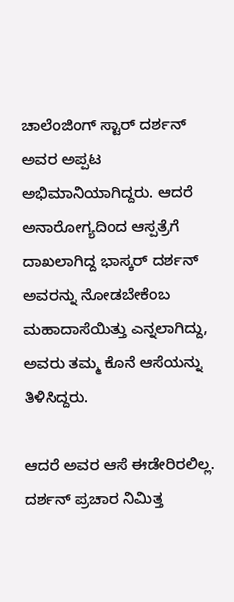ಚಾಲೆಂಜಿಂಗ್ ಸ್ಟಾರ್ ದರ್ಶನ್ ಅವರ ಅಪ್ಪಟ ಅಭಿಮಾನಿಯಾಗಿದ್ದರು. ಆದರೆ ಅನಾರೋಗ್ಯದಿಂದ ಆಸ್ಪತ್ರೆಗೆ ದಾಖಲಾಗಿದ್ದ ಭಾಸ್ಕರ್ ದರ್ಶನ್ ಅವರನ್ನು ನೋಡಬೇಕೆಂಬ ಮಹಾದಾಸೆಯಿತ್ತು ಎನ್ನಲಾಗಿದ್ದು, ಅವರು ತಮ್ಮ ಕೊನೆ ಆಸೆಯನ್ನು ತಿಳಿಸಿದ್ದರು.

ಆದರೆ ಅವರ ಆಸೆ ಈಡೇರಿರಲಿಲ್ಲ. ದರ್ಶನ್ ಪ್ರಚಾರ ನಿಮಿತ್ತ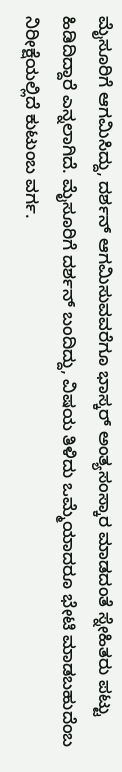ಮೈಸೂರಿಗೆ ಆಗಮಿಸಿದ್ದು, ದರ್ಶನ್ ಆಗಮಿಸುವವರೆಗೂ ಭಾಸ್ಕರ್ ಅಂತ್ಯಸಂಸ್ಕಾರ ಮಾಡದಂತೆ ಸ್ನೇಹಿತರು ಪಟ್ಟು ಹಿಡಿದಿದ್ದಾರೆ ಎನ್ನಲಾಗಿದೆ. ಮೈಸೂರಿಗೆ ದರ್ಶನ್ ಬಂದಿದ್ದು, ವಿಷಯ ತಿಳಿದು ಒಮ್ಮೆಯಾದರೂ ಭೇಟಿ ಮಾಡಬಹುದೆಂಬ ನಿರೀಕ್ಷೆಯಲ್ಲಿದೆ ಕುಟುಂಬ ವರ್ಗ.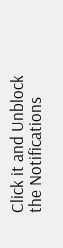Click it and Unblock the Notifications